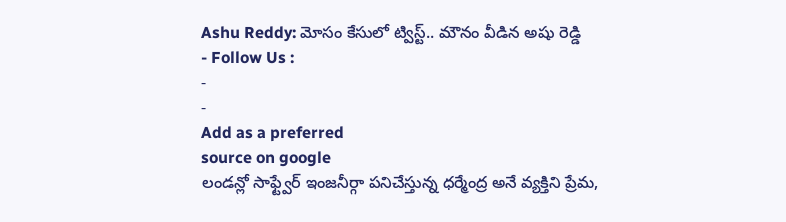Ashu Reddy: మోసం కేసులో ట్విస్ట్.. మౌనం వీడిన అషు రెడ్డి
- Follow Us :
-
-
Add as a preferred
source on google
లండన్లో సాఫ్ట్వేర్ ఇంజనీర్గా పనిచేస్తున్న ధర్మేంద్ర అనే వ్యక్తిని ప్రేమ,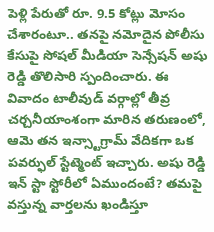పెళ్లి పేరుతో రూ. 9.5 కోట్లు మోసం చేశారంటూ.. తనపై నమోదైన పోలీసు కేసుపై సోషల్ మీడియా సెన్సేషన్ అషు రెడ్డి తొలిసారి స్పందించారు. ఈ వివాదం టాలీవుడ్ వర్గాల్లో తీవ్ర చర్చనీయాంశంగా మారిన తరుణంలో, ఆమె తన ఇన్స్టాగ్రామ్ వేదికగా ఒక పవర్ఫుల్ స్టేట్మెంట్ ఇచ్చారు. అషు రెడ్డి ఇన్ స్టా స్టోరీలో ఏముందంటే? తమపై వస్తున్న వార్తలను ఖండిస్తూ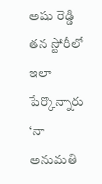అషు రెడ్డి తన స్టోరీలో ఇలా పేర్కొన్నారు
‘నా అనుమతి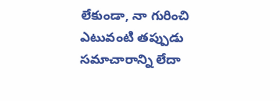లేకుండా, నా గురించి ఎటువంటి తప్పుడు సమాచారాన్ని లేదా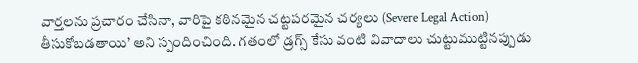వార్తలను ప్రచారం చేసినా, వారిపై కఠినమైన చట్టపరమైన చర్యలు (Severe Legal Action) తీసుకోబడతాయి’ అని స్పందించింది. గతంలో డ్రగ్స్ కేసు వంటి వివాదాలు చుట్టుముట్టినప్పుడు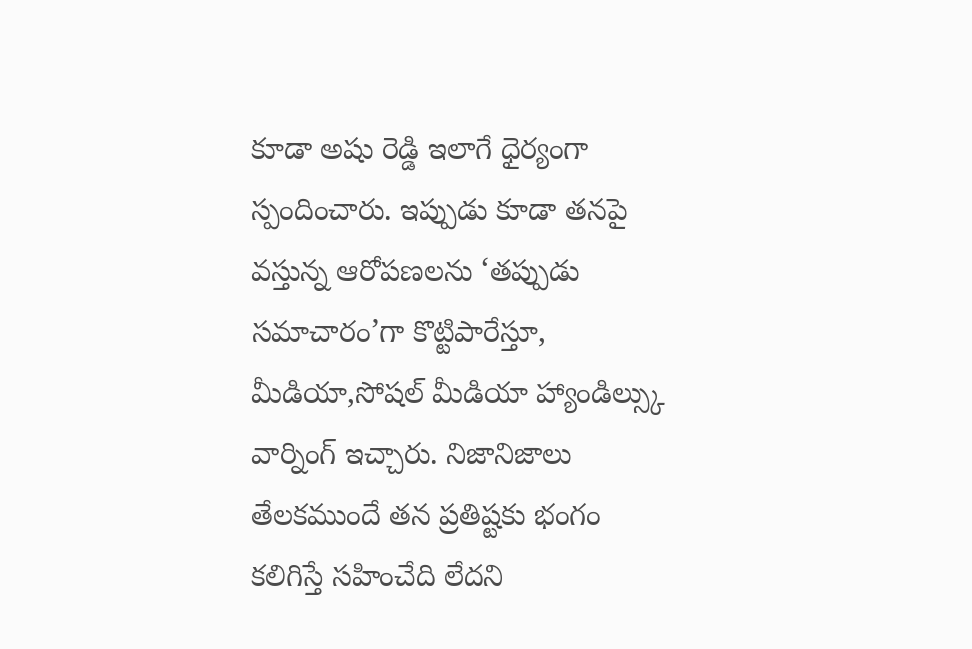కూడా అషు రెడ్డి ఇలాగే ధైర్యంగా స్పందించారు. ఇప్పుడు కూడా తనపై వస్తున్న ఆరోపణలను ‘తప్పుడు సమాచారం’గా కొట్టిపారేస్తూ, మీడియా,సోషల్ మీడియా హ్యాండిల్స్కు వార్నింగ్ ఇచ్చారు. నిజానిజాలు తేలకముందే తన ప్రతిష్టకు భంగం కలిగిస్తే సహించేది లేదని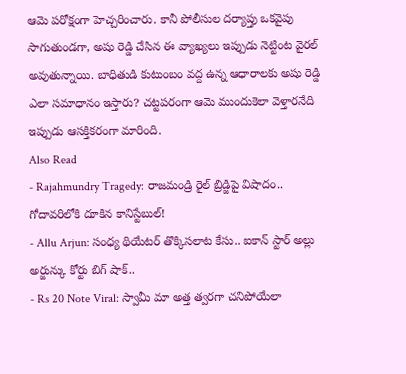ఆమె పరోక్షంగా హెచ్చరించారు. కానీ పోలీసుల దర్యాప్తు ఒకవైపు సాగుతుండగా, అషు రెడ్డి చేసిన ఈ వ్యాఖ్యలు ఇప్పుడు నెట్టింట వైరల్ అవుతున్నాయి. బాధితుడి కుటుంబం వద్ద ఉన్న ఆధారాలకు అషు రెడ్డి ఎలా సమాధానం ఇస్తారు? చట్టపరంగా ఆమె ముందుకెలా వెళ్తారనేది ఇప్పుడు ఆసక్తికరంగా మారింది.
Also Read
- Rajahmundry Tragedy: రాజమండ్రి రైల్ బ్రిడ్జిపై విషాదం.. గోదావరిలోకి దూకిన కానిస్టేబుల్!
- Allu Arjun: సంధ్య థియేటర్ తొక్కిసలాట కేసు.. ఐకాన్ స్టార్ అల్లు అర్జున్కు కోర్టు బిగ్ షాక్..
- Rs 20 Note Viral: స్వామీ మా అత్త త్వరగా చనిపోయేలా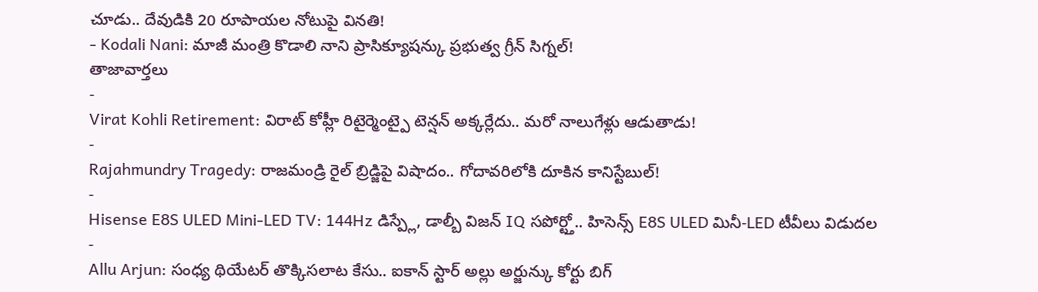చూడు.. దేవుడికి 20 రూపాయల నోటుపై వినతి!
- Kodali Nani: మాజీ మంత్రి కొడాలి నాని ప్రాసిక్యూషన్కు ప్రభుత్వ గ్రీన్ సిగ్నల్!
తాజావార్తలు
-
Virat Kohli Retirement: విరాట్ కోహ్లీ రిటైర్మెంట్పై టెన్షన్ అక్కర్లేదు.. మరో నాలుగేళ్లు ఆడుతాడు!
-
Rajahmundry Tragedy: రాజమండ్రి రైల్ బ్రిడ్జిపై విషాదం.. గోదావరిలోకి దూకిన కానిస్టేబుల్!
-
Hisense E8S ULED Mini-LED TV: 144Hz డిస్ప్లే, డాల్బీ విజన్ IQ సపోర్ట్తో.. హిసెన్స్ E8S ULED మినీ-LED టీవీలు విడుదల
-
Allu Arjun: సంధ్య థియేటర్ తొక్కిసలాట కేసు.. ఐకాన్ స్టార్ అల్లు అర్జున్కు కోర్టు బిగ్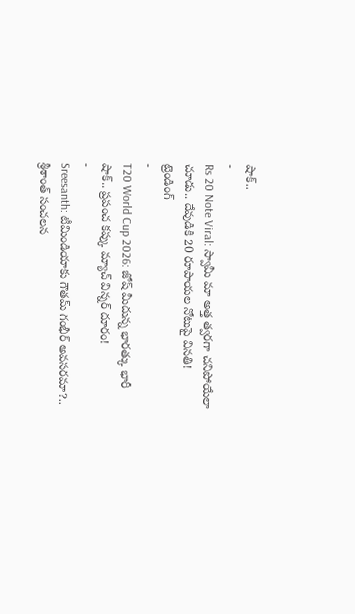షాక్..
-
Rs 20 Note Viral: స్వామీ మా అత్త త్వరగా చనిపోయేలా చూడు.. దేవుడికి 20 రూపాయల నోటుపై వినతి!
ట్రెండింగ్
-
T20 World Cup 2026: జోష్ మీదున్న భారత్కు భారీ షాక్.. ప్రపంచ కప్కు మ్యాచ్ విన్నర్ దూరం!
-
Sreesanth: టీమిండియాకు గౌతమ్ గంభీర్ అవసరమా?.. శ్రీశాంత్ సంచలన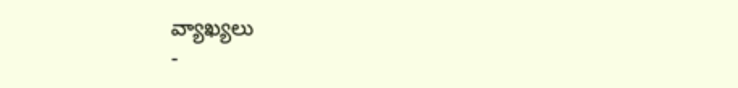వ్యాఖ్యలు
-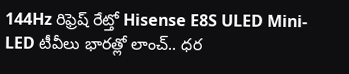144Hz రిఫ్రెష్ రేట్తో Hisense E8S ULED Mini-LED టీవీలు భారత్లో లాంచ్.. ధర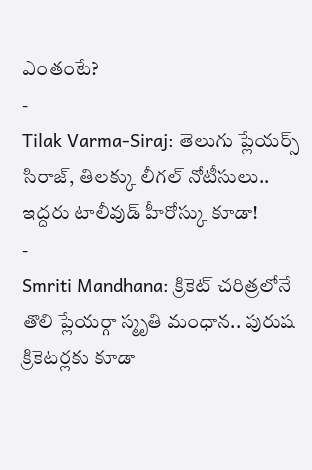ఎంతంటే?
-
Tilak Varma-Siraj: తెలుగు ప్లేయర్స్ సిరాజ్, తిలక్కు లీగల్ నోటీసులు.. ఇద్దరు టాలీవుడ్ హీరోస్కు కూడా!
-
Smriti Mandhana: క్రికెట్ చరిత్రలోనే తొలి ప్లేయర్గా స్మృతి మంధాన.. పురుష క్రికెటర్లకు కూడా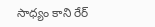సాధ్యం కాని రేర్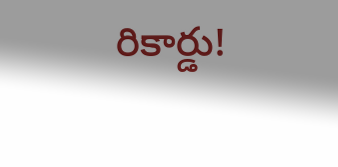రికార్డు!